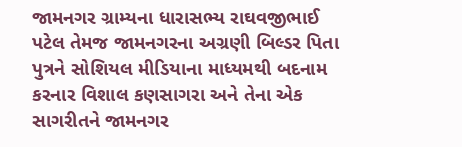જામનગર ગ્રામ્યના ધારાસભ્ય રાઘવજીભાઈ પટેલ તેમજ જામનગરના અગ્રણી બિલ્ડર પિતા પુત્રને સોશિયલ મીડિયાના માધ્યમથી બદનામ કરનાર વિશાલ કણસાગરા અને તેના એક સાગરીતને જામનગર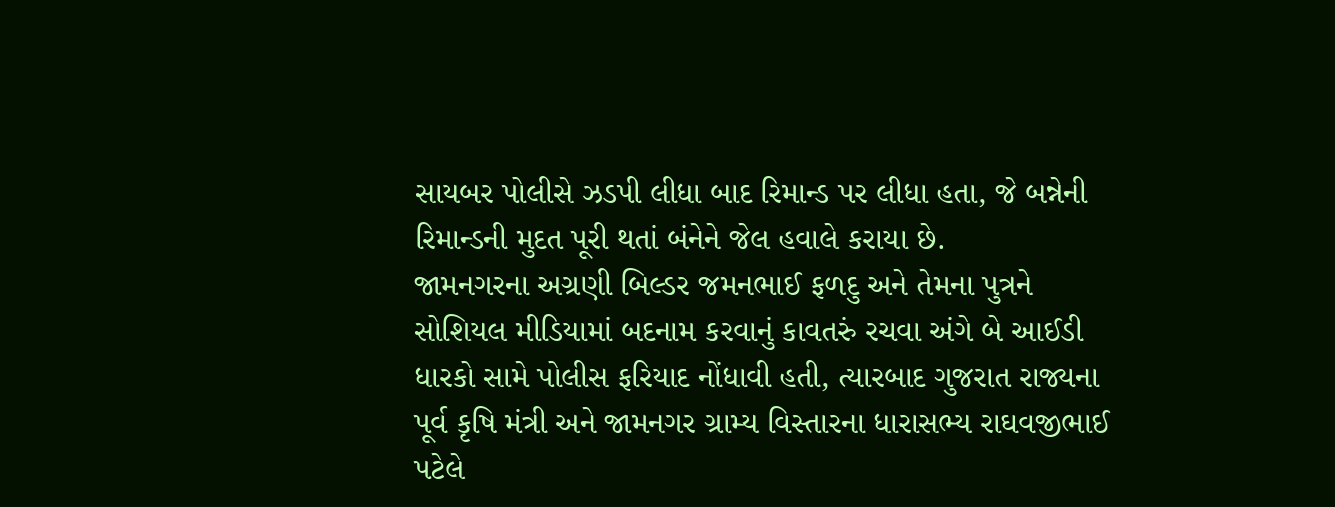સાયબર પોલીસે ઝડપી લીધા બાદ રિમાન્ડ પર લીધા હતા, જે બન્નેની રિમાન્ડની મુદત પૂરી થતાં બંનેને જેલ હવાલે કરાયા છે.
જામનગરના અગ્રણી બિલ્ડર જમનભાઈ ફળદુ અને તેમના પુત્રને સોશિયલ મીડિયામાં બદનામ કરવાનું કાવતરું રચવા અંગે બે આઈડી ધારકો સામે પોલીસ ફરિયાદ નોંધાવી હતી, ત્યારબાદ ગુજરાત રાજ્યના પૂર્વ કૃષિ મંત્રી અને જામનગર ગ્રામ્ય વિસ્તારના ધારાસભ્ય રાઘવજીભાઈ પટેલે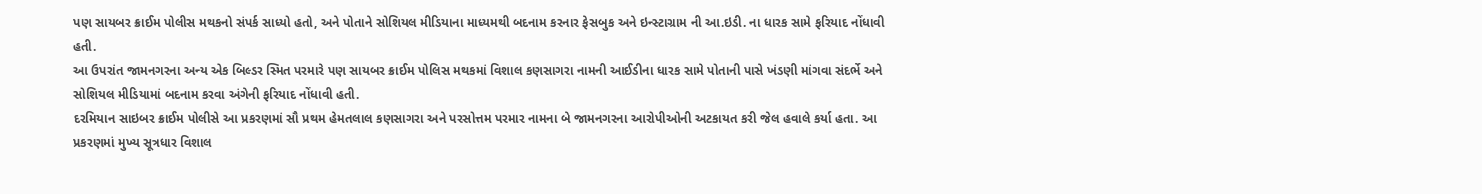પણ સાયબર ક્રાઈમ પોલીસ મથકનો સંપર્ક સાધ્યો હતો, અને પોતાને સોશિયલ મીડિયાના માધ્યમથી બદનામ કરનાર ફેસબુક અને ઇન્સ્ટાગ્રામ ની આ.ઇડી. ના ધારક સામે ફરિયાદ નોંધાવી હતી.
આ ઉપરાંત જામનગરના અન્ય એક બિલ્ડર સ્મિત પરમારે પણ સાયબર ક્રાઈમ પોલિસ મથકમાં વિશાલ કણસાગરા નામની આઈડીના ધારક સામે પોતાની પાસે ખંડણી માંગવા સંદર્ભે અને સોશિયલ મીડિયામાં બદનામ કરવા અંગેની ફરિયાદ નોંધાવી હતી.
દરમિયાન સાઇબર ક્રાઈમ પોલીસે આ પ્રકરણમાં સૌ પ્રથમ હેમતલાલ કણસાગરા અને પરસોત્તમ પરમાર નામના બે જામનગરના આરોપીઓની અટકાયત કરી જેલ હવાલે કર્યા હતા. આ પ્રકરણમાં મુખ્ય સૂત્રધાર વિશાલ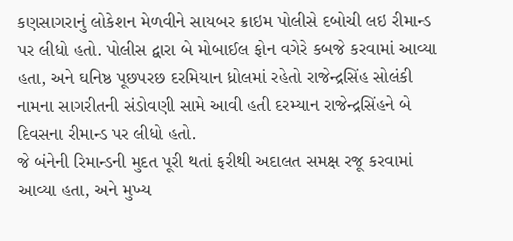કણસાગરાનું લોકેશન મેળવીને સાયબર ક્રાઇમ પોલીસે દબોચી લઇ રીમાન્ડ પર લીધો હતો. પોલીસ દ્વારા બે મોબાઈલ ફોન વગેરે કબજે કરવામાં આવ્યા હતા, અને ઘનિષ્ઠ પૂછપરછ દરમિયાન ધ્રોલમાં રહેતો રાજેન્દ્રસિંહ સોલંકી નામના સાગરીતની સંડોવણી સામે આવી હતી દરમ્યાન રાજેન્દ્રસિંહને બે દિવસના રીમાન્ડ પર લીધો હતો.
જે બંનેની રિમાન્ડની મુદત પૂરી થતાં ફરીથી અદાલત સમક્ષ રજૂ કરવામાં આવ્યા હતા, અને મુખ્ય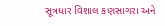સૂત્રધાર વિશાલ કણસાગરા અને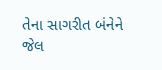તેના સાગરીત બંનેને જેલ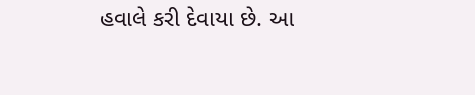હવાલે કરી દેવાયા છે. આ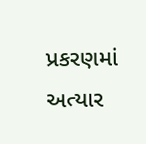પ્રકરણમાં અત્યાર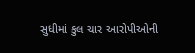સુધીમાં કુલ ચાર આરોપીઓની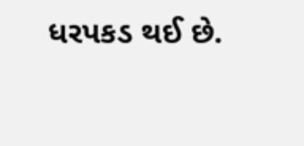ધરપકડ થઈ છે.